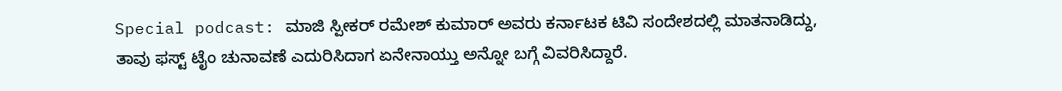Special podcast: ಮಾಜಿ ಸ್ಪೀಕರ್ ರಮೇಶ್ ಕುಮಾರ್ ಅವರು ಕರ್ನಾಟಕ ಟಿವಿ ಸಂದೇಶದಲ್ಲಿ ಮಾತನಾಡಿದ್ದು, ತಾವು ಫಸ್ಟ್ ಟೈಂ ಚುನಾವಣೆ ಎದುರಿಸಿದಾಗ ಏನೇನಾಯ್ತು ಅನ್ನೋ ಬಗ್ಗೆ ವಿವರಿಸಿದ್ದಾರೆ.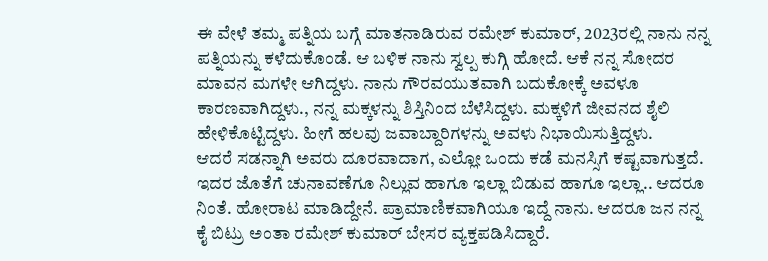ಈ ವೇಳೆ ತಮ್ಮ ಪತ್ನಿಯ ಬಗ್ಗೆ ಮಾತನಾಡಿರುವ ರಮೇಶ್ ಕುಮಾರ್, 2023ರಲ್ಲಿ ನಾನು ನನ್ನ ಪತ್ನಿಯನ್ನು ಕಳೆದುಕೊಂಡೆ. ಆ ಬಳಿಕ ನಾನು ಸ್ವಲ್ಪ ಕುಗ್ಗಿ ಹೋದೆ. ಆಕೆ ನನ್ನ ಸೋದರ ಮಾವನ ಮಗಳೇ ಆಗಿದ್ದಳು. ನಾನು ಗೌರವಯುತವಾಗಿ ಬದುಕೋಕ್ಕೆ ಅವಳೂ ಕಾರಣವಾಗಿದ್ದಳು., ನನ್ನ ಮಕ್ಕಳನ್ನು ಶಿಸ್ತಿನಿಂದ ಬೆಳೆಸಿದ್ದಳು. ಮಕ್ಕಳಿಗೆ ಜೀವನದ ಶೈಲಿ ಹೇಳಿಕೊಟ್ಟಿದ್ದಳು. ಹೀಗೆ ಹಲವು ಜವಾಬ್ದಾರಿಗಳನ್ನು ಅವಳು ನಿಭಾಯಿಸುತ್ತಿದ್ದಳು.
ಆದರೆ ಸಡನ್ನಾಗಿ ಅವರು ದೂರವಾದಾಗ, ಎಲ್ಲೋ ಒಂದು ಕಡೆ ಮನಸ್ಸಿಗೆ ಕಷ್ಟವಾಗುತ್ತದೆ. ಇದರ ಜೊತೆಗೆ ಚುನಾವಣೆಗೂ ನಿಲ್ಲುವ ಹಾಗೂ ಇಲ್ಲಾ ಬಿಡುವ ಹಾಗೂ ಇಲ್ಲಾ.. ಆದರೂ ನಿಂತೆ. ಹೋರಾಟ ಮಾಡಿದ್ದೇನೆ. ಪ್ರಾಮಾಣಿಕವಾಗಿಯೂ ಇದ್ದೆ ನಾನು. ಆದರೂ ಜನ ನನ್ನ ಕೈ ಬಿಟ್ರು ಅಂತಾ ರಮೇಶ್ ಕುಮಾರ್ ಬೇಸರ ವ್ಯಕ್ತಪಡಿಸಿದ್ದಾರೆ.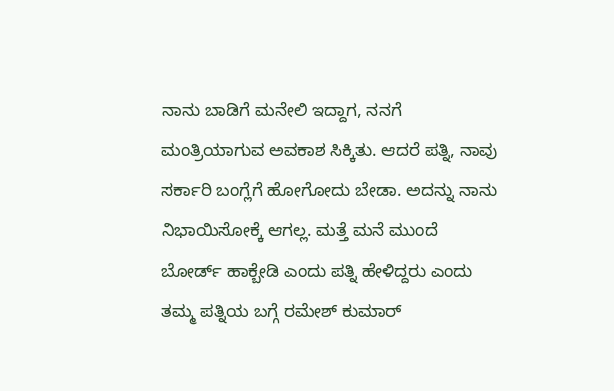ನಾನು ಬಾಡಿಗೆ ಮನೇಲಿ ಇದ್ದಾಗ, ನನಗೆ ಮಂತ್ರಿಯಾಗುವ ಅವಕಾಶ ಸಿಕ್ಕಿತು. ಆದರೆ ಪತ್ನಿ, ನಾವು ಸರ್ಕಾರಿ ಬಂಗ್ಲೆಗೆ ಹೋಗೋದು ಬೇಡಾ. ಅದನ್ನು ನಾನು ನಿಭಾಯಿಸೋಕ್ಕೆ ಆಗಲ್ಲ. ಮತ್ತೆ ಮನೆ ಮುಂದೆ ಬೋರ್ಡ್ ಹಾಕ್ಬೇಡಿ ಎಂದು ಪತ್ನಿ ಹೇಳಿದ್ದರು ಎಂದು ತಮ್ಮ ಪತ್ನಿಯ ಬಗ್ಗೆ ರಮೇಶ್ ಕುಮಾರ್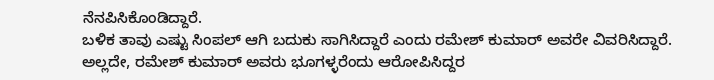ನೆನಪಿಸಿಕೊಂಡಿದ್ದಾರೆ.
ಬಳಿಕ ತಾವು ಎಷ್ಟು ಸಿಂಪಲ್ ಆಗಿ ಬದುಕು ಸಾಗಿಸಿದ್ದಾರೆ ಎಂದು ರಮೇಶ್ ಕುಮಾರ್ ಅವರೇ ವಿವರಿಸಿದ್ದಾರೆ. ಅಲ್ಲದೇ, ರಮೇಶ್ ಕುಮಾರ್ ಅವರು ಭೂಗಳ್ಳರೆಂದು ಆರೋಪಿಸಿದ್ದರ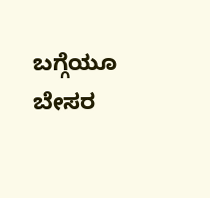ಬಗ್ಗೆಯೂ ಬೇಸರ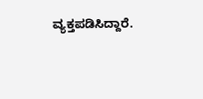ವ್ಯಕ್ತಪಡಿಸಿದ್ದಾರೆ.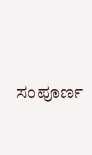ಸಂಪೂರ್ಣ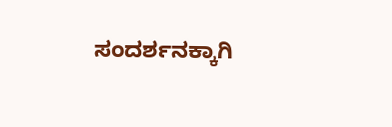ಸಂದರ್ಶನಕ್ಕಾಗಿ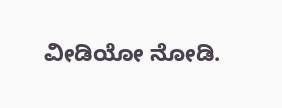ವೀಡಿಯೋ ನೋಡಿ.